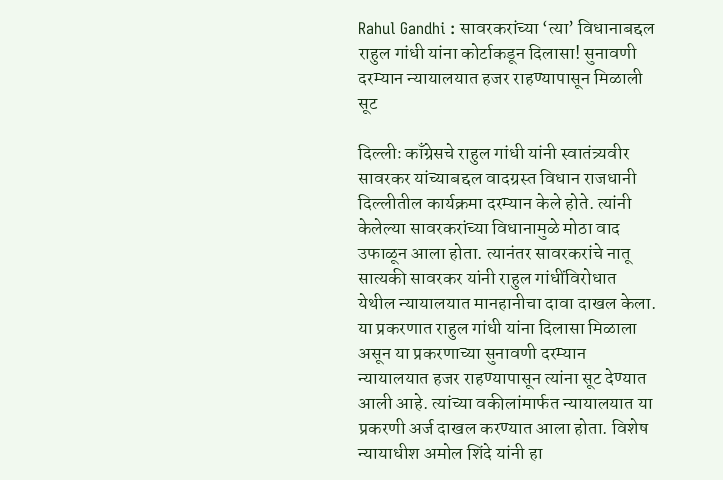Rahul Gandhi : सावरकरांच्या ‘त्या’ विधानाबद्दल राहुल गांधी यांना कोर्टाकडून दिलासा! सुनावणी दरम्यान न्यायालयात हजर राहण्यापासून मिळाली सूट

दिल्लीः काँग्रेसचे राहुल गांधी यांनी स्वातंत्र्यवीर सावरकर यांच्याबद्दल वादग्रस्त विधान राजधानी दिल्लीतील कार्यक्रमा दरम्यान केले होते. त्यांनी केलेल्या सावरकरांच्या विधानामुळे मोठा वाद उफाळून आला होता. त्यानंतर सावरकरांचे नातू सात्यकी सावरकर यांनी राहुल गांधींविरोधात येथील न्यायालयात मानहानीचा दावा दाखल केला.
या प्रकरणात राहुल गांधी यांना दिलासा मिळाला असून या प्रकरणाच्या सुनावणी दरम्यान न्यायालयात हजर राहण्यापासून त्यांना सूट देण्यात आली आहे. त्यांच्या वकीलांमार्फत न्यायालयात या प्रकरणी अर्ज दाखल करण्यात आला होता. विशेष न्यायाधीश अमोल शिंदे यांनी हा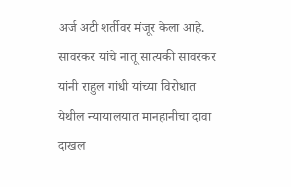अर्ज अटी शर्तीवर मंजूर केला आहे.
सावरकर यांचे नातू सात्यकी सावरकर यांनी राहुल गांधी यांच्या विरोधात येथील न्यायालयात मानहानीचा दावा दाखल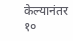केल्यानंतर १०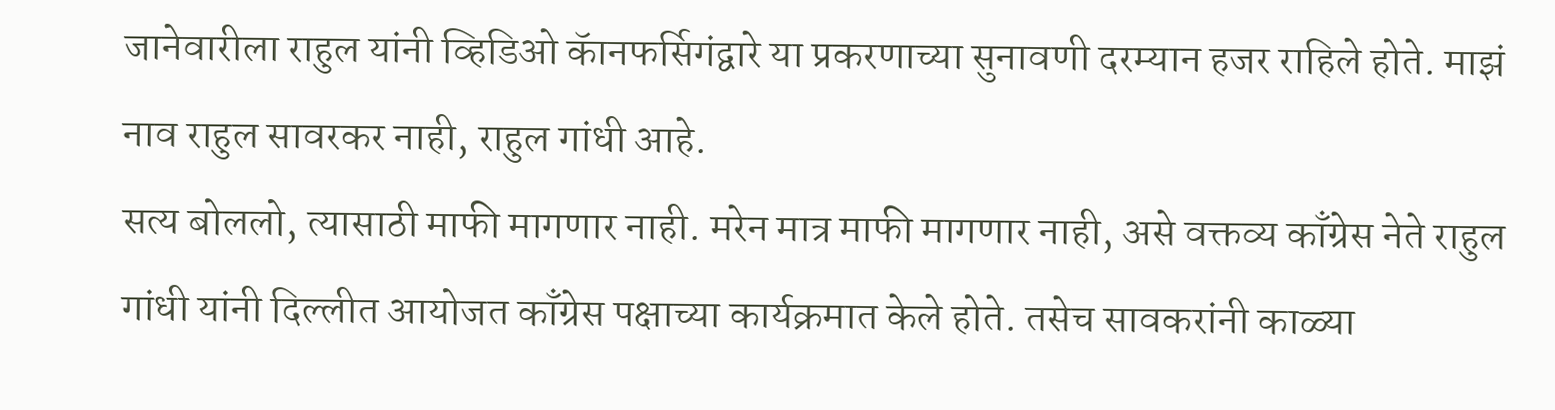जानेवारीला राहुल यांनी व्हिडिओ कॅानफर्सिगंद्वारे या प्रकरणाच्या सुनावणी दरम्यान हजर राहिले होते. माझं नाव राहुल सावरकर नाही, राहुल गांधी आहे.
सत्य बोललो, त्यासाठी माफी मागणार नाही. मरेन मात्र माफी मागणार नाही, असे वक्तव्य काँग्रेस नेते राहुल गांधी यांनी दिल्लीत आयोजत काँग्रेस पक्षाच्या कार्यक्रमात केले होते. तसेच सावकरांनी काळ्या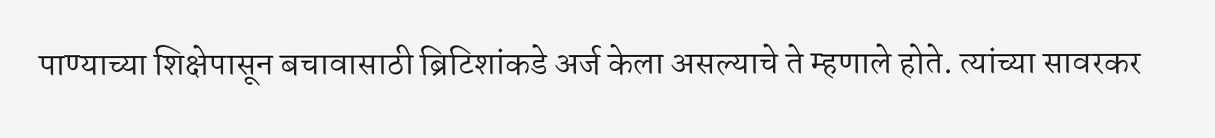पाण्याच्या शिक्षेपासून बचावासाठी ब्रिटिशांकडे अर्ज केला असल्याचे ते म्हणाले होते. त्यांच्या सावरकर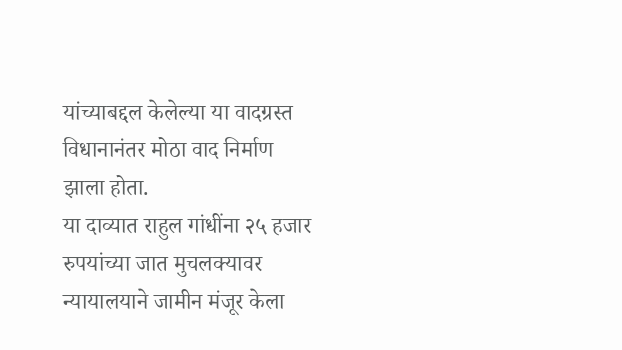यांच्याबद्दल केलेल्या या वादग्रस्त विधानानंतर मोठा वाद निर्माण झाला होता.
या दाव्यात राहुल गांधींना २५ हजार रुपयांच्या जात मुचलक्यावर न्यायालयाने जामीन मंजूर केला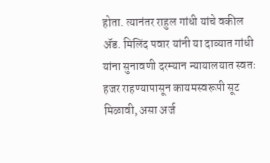होता. त्यानंतर राहुल गांधी यांचे वकील ॲड. मिलिंद पवार यांनी या दाव्यात गांधी यांना सुनावणी दरम्यान न्यायालयात स्वतः हजर राहण्यापासून कायमस्वरूपी सूट मिळावी, असा अर्ज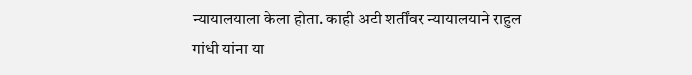न्यायालयाला केला होता. काही अटी शर्तींवर न्यायालयाने राहुल गांधी यांना या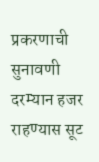प्रकरणाची सुनावणी दरम्यान हजर राहण्यास सूट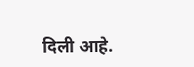दिली आहे.